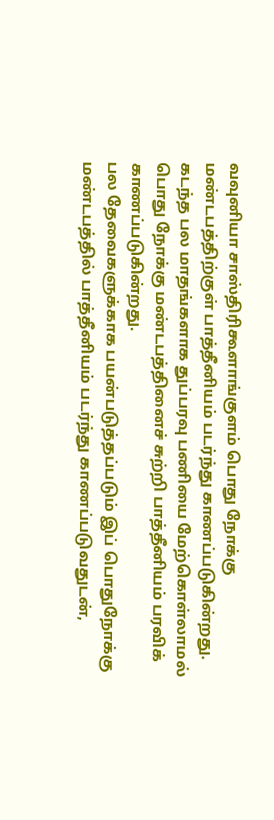வவுனியா சாஸ்திரிகூளாங்குளம் பொது நோக்கு மண்டபத்திற்குள் பாத்தீனியம் படர்ந்து காணப்படுகின்றது.
கடந்த பல மாதங்களாக துப்பரவு பணியை மேற்கொள்லாமல் பொது நோக்கு மண்டபத்தினைச் சுற்றி பாத்தீனியம் பரவிக் காணப்படுகின்றது.
பல தேவைகளுக்காக பயன்படுத்தப்படும் இப் பொதுநோக்கு மண்டபத்தில் பாத்தீனியம் படர்ந்து காணப்படுவதுடன்,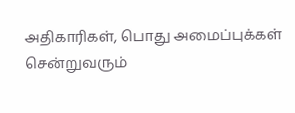அதிகாரிகள், பொது அமைப்புக்கள் சென்றுவரும்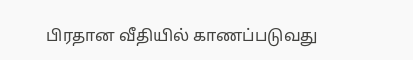பிரதான வீதியில் காணப்படுவது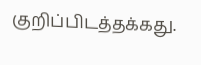குறிப்பிடத்தக்கது.